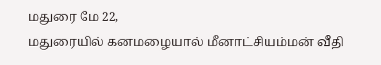மதுரை மே 22,
மதுரையில் கனமழையால் மீனாட்சியம்மன் வீதி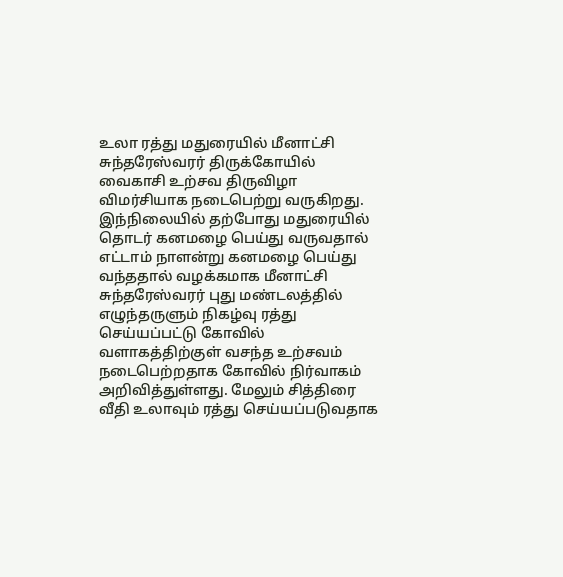உலா ரத்து மதுரையில் மீனாட்சி சுந்தரேஸ்வரர் திருக்கோயில் வைகாசி உற்சவ திருவிழா விமர்சியாக நடைபெற்று வருகிறது. இந்நிலையில் தற்போது மதுரையில் தொடர் கனமழை பெய்து வருவதால் எட்டாம் நாளன்று கனமழை பெய்து வந்ததால் வழக்கமாக மீனாட்சி சுந்தரேஸ்வரர் புது மண்டலத்தில் எழுந்தருளும் நிகழ்வு ரத்து செய்யப்பட்டு கோவில் வளாகத்திற்குள் வசந்த உற்சவம் நடைபெற்றதாக கோவில் நிர்வாகம் அறிவித்துள்ளது. மேலும் சித்திரை வீதி உலாவும் ரத்து செய்யப்படுவதாக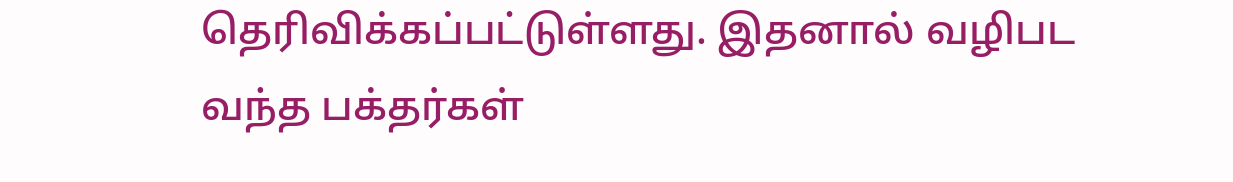தெரிவிக்கப்பட்டுள்ளது. இதனால் வழிபட வந்த பக்தர்கள்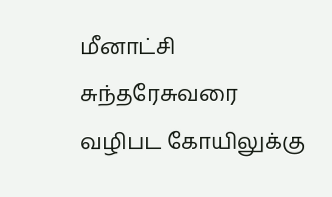மீனாட்சி சுந்தரேசுவரை வழிபட கோயிலுக்கு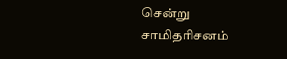சென்று சாமிதரிசனம்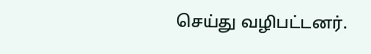செய்து வழிபட்டனர்.